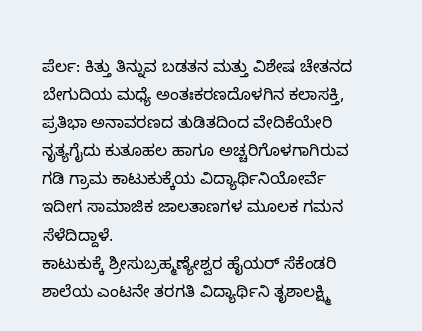ಪೆರ್ಲ: ಕಿತ್ತು ತಿನ್ನುವ ಬಡತನ ಮತ್ತು ವಿಶೇಷ ಚೇತನದ ಬೇಗುದಿಯ ಮಧ್ಯೆ ಅಂತಃಕರಣದೊಳಗಿನ ಕಲಾಸಕ್ತಿ, ಪ್ರತಿಭಾ ಅನಾವರಣದ ತುಡಿತದಿಂದ ವೇದಿಕೆಯೇರಿ ನೃತ್ಯಗೈದು ಕುತೂಹಲ ಹಾಗೂ ಅಚ್ಚರಿಗೊಳಗಾಗಿರುವ ಗಡಿ ಗ್ರಾಮ ಕಾಟುಕುಕ್ಕೆಯ ವಿದ್ಯಾರ್ಥಿನಿಯೋರ್ವೆ ಇದೀಗ ಸಾಮಾಜಿಕ ಜಾಲತಾಣಗಳ ಮೂಲಕ ಗಮನ ಸೆಳೆದಿದ್ದಾಳೆ.
ಕಾಟುಕುಕ್ಕೆ ಶ್ರೀಸುಬ್ರಹ್ಮಣ್ಯೇಶ್ವರ ಹೈಯರ್ ಸೆಕೆಂಡರಿ ಶಾಲೆಯ ಎಂಟನೇ ತರಗತಿ ವಿದ್ಯಾರ್ಥಿನಿ ತೃಶಾಲಕ್ಷ್ಮಿ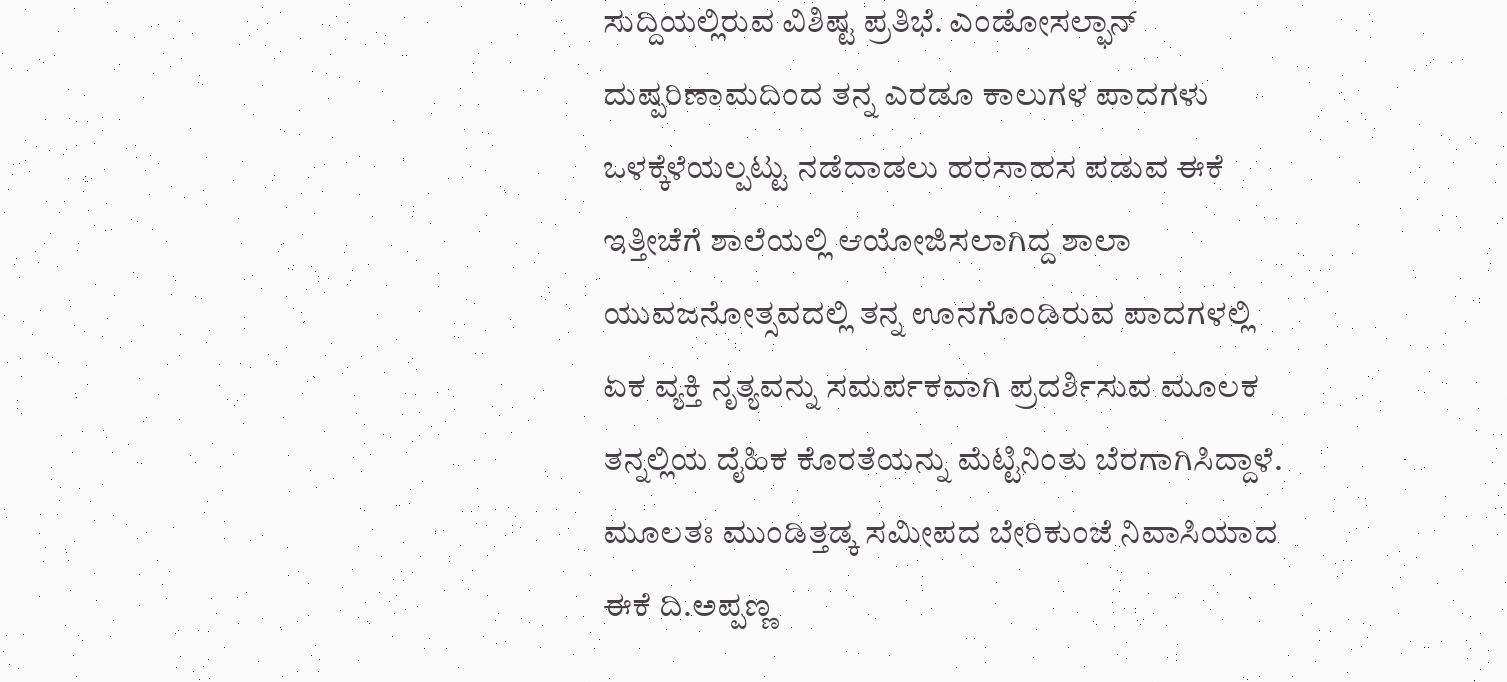ಸುದ್ದಿಯಲ್ಲಿರುವ ವಿಶಿಷ್ಟ ಪ್ರತಿಭೆ. ಎಂಡೋಸಲ್ಫಾನ್ ದುಷ್ಪರಿಣಾಮದಿಂದ ತನ್ನ ಎರಡೂ ಕಾಲುಗಳ ಪಾದಗಳು ಒಳಕ್ಕೆಳೆಯಲ್ಪಟ್ಟು ನಡೆದಾಡಲು ಹರಸಾಹಸ ಪಡುವ ಈಕೆ ಇತ್ತೀಚೆಗೆ ಶಾಲೆಯಲ್ಲಿ ಆಯೋಜಿಸಲಾಗಿದ್ದ ಶಾಲಾ ಯುವಜನೋತ್ಸವದಲ್ಲಿ ತನ್ನ ಊನಗೊಂಡಿರುವ ಪಾದಗಳಲ್ಲಿ ಏಕ ವ್ಯಕ್ತಿ ನೃತ್ಯವನ್ನು ಸಮರ್ಪಕವಾಗಿ ಪ್ರದರ್ಶಿಸುವ ಮೂಲಕ ತನ್ನಲ್ಲಿಯ ದೈಹಿಕ ಕೊರತೆಯನ್ನು ಮೆಟ್ಟಿನಿಂತು ಬೆರಗಾಗಿಸಿದ್ದಾಳೆ.
ಮೂಲತಃ ಮುಂಡಿತ್ತಡ್ಕ ಸಮೀಪದ ಬೇರಿಕುಂಜೆ ನಿವಾಸಿಯಾದ ಈಕೆ ದಿ.ಅಪ್ಪಣ್ಣ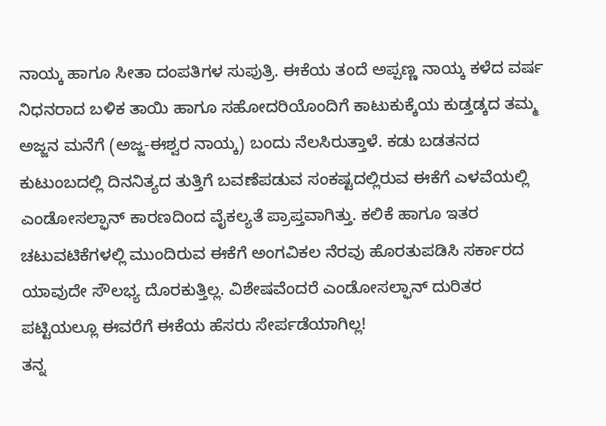ನಾಯ್ಕ ಹಾಗೂ ಸೀತಾ ದಂಪತಿಗಳ ಸುಪುತ್ರಿ. ಈಕೆಯ ತಂದೆ ಅಪ್ಪಣ್ಣ ನಾಯ್ಕ ಕಳೆದ ವರ್ಷ ನಿಧನರಾದ ಬಳಿಕ ತಾಯಿ ಹಾಗೂ ಸಹೋದರಿಯೊಂದಿಗೆ ಕಾಟುಕುಕ್ಕೆಯ ಕುಡ್ತಡ್ಕದ ತಮ್ಮ ಅಜ್ಜನ ಮನೆಗೆ (ಅಜ್ಜ-ಈಶ್ವರ ನಾಯ್ಕ) ಬಂದು ನೆಲಸಿರುತ್ತಾಳೆ. ಕಡು ಬಡತನದ ಕುಟುಂಬದಲ್ಲಿ ದಿನನಿತ್ಯದ ತುತ್ತಿಗೆ ಬವಣೆಪಡುವ ಸಂಕಷ್ಟದಲ್ಲಿರುವ ಈಕೆಗೆ ಎಳವೆಯಲ್ಲಿ ಎಂಡೋಸಲ್ಫಾನ್ ಕಾರಣದಿಂದ ವೈಕಲ್ಯತೆ ಪ್ರಾಪ್ತವಾಗಿತ್ತು. ಕಲಿಕೆ ಹಾಗೂ ಇತರ ಚಟುವಟಿಕೆಗಳಲ್ಲಿ ಮುಂದಿರುವ ಈಕೆಗೆ ಅಂಗವಿಕಲ ನೆರವು ಹೊರತುಪಡಿಸಿ ಸರ್ಕಾರದ ಯಾವುದೇ ಸೌಲಭ್ಯ ದೊರಕುತ್ತಿಲ್ಲ. ವಿಶೇಷವೆಂದರೆ ಎಂಡೋಸಲ್ಫಾನ್ ದುರಿತರ ಪಟ್ಟಿಯಲ್ಲೂ ಈವರೆಗೆ ಈಕೆಯ ಹೆಸರು ಸೇರ್ಪಡೆಯಾಗಿಲ್ಲ!
ತನ್ನ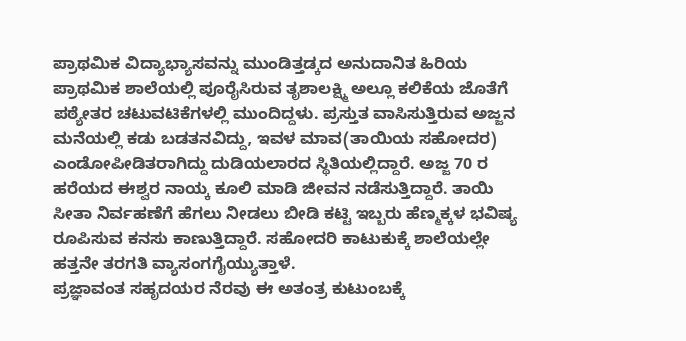ಪ್ರಾಥಮಿಕ ವಿದ್ಯಾಭ್ಯಾಸವನ್ನು ಮುಂಡಿತ್ತಡ್ಕದ ಅನುದಾನಿತ ಹಿರಿಯ ಪ್ರಾಥಮಿಕ ಶಾಲೆಯಲ್ಲಿ ಪೂರೈಸಿರುವ ತೃಶಾಲಕ್ಷ್ಮಿ ಅಲ್ಲೂ ಕಲಿಕೆಯ ಜೊತೆಗೆ ಪಠ್ಯೇತರ ಚಟುವಟಿಕೆಗಳಲ್ಲಿ ಮುಂದಿದ್ದಳು. ಪ್ರಸ್ತುತ ವಾಸಿಸುತ್ತಿರುವ ಅಜ್ಜನ ಮನೆಯಲ್ಲಿ ಕಡು ಬಡತನವಿದ್ದು, ಇವಳ ಮಾವ(ತಾಯಿಯ ಸಹೋದರ) ಎಂಡೋಪೀಡಿತರಾಗಿದ್ದು ದುಡಿಯಲಾರದ ಸ್ಥಿತಿಯಲ್ಲಿದ್ದಾರೆ. ಅಜ್ಜ 70 ರ ಹರೆಯದ ಈಶ್ವರ ನಾಯ್ಕ ಕೂಲಿ ಮಾಡಿ ಜೀವನ ನಡೆಸುತ್ತಿದ್ದಾರೆ. ತಾಯಿ ಸೀತಾ ನಿರ್ವಹಣೆಗೆ ಹೆಗಲು ನೀಡಲು ಬೀಡಿ ಕಟ್ಟಿ ಇಬ್ಬರು ಹೆಣ್ಮಕ್ಕಳ ಭವಿಷ್ಯ ರೂಪಿಸುವ ಕನಸು ಕಾಣುತ್ತಿದ್ದಾರೆ. ಸಹೋದರಿ ಕಾಟುಕುಕ್ಕೆ ಶಾಲೆಯಲ್ಲೇ ಹತ್ತನೇ ತರಗತಿ ವ್ಯಾಸಂಗಗೈಯ್ಯುತ್ತಾಳೆ.
ಪ್ರಜ್ಞಾವಂತ ಸಹೃದಯರ ನೆರವು ಈ ಅತಂತ್ರ ಕುಟುಂಬಕ್ಕೆ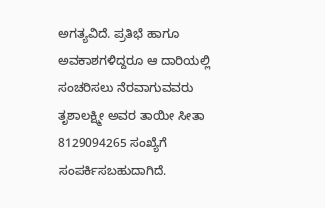ಅಗತ್ಯವಿದೆ. ಪ್ರತಿಭೆ ಹಾಗೂ ಅವಕಾಶಗಳಿದ್ದರೂ ಆ ದಾರಿಯಲ್ಲಿ ಸಂಚರಿಸಲು ನೆರವಾಗುವವರು ತೃಶಾಲಕ್ಷ್ಮೀ ಅವರ ತಾಯೀ ಸೀತಾ 8129094265 ಸಂಖ್ಯೆಗೆ ಸಂಪರ್ಕಿಸಬಹುದಾಗಿದೆ.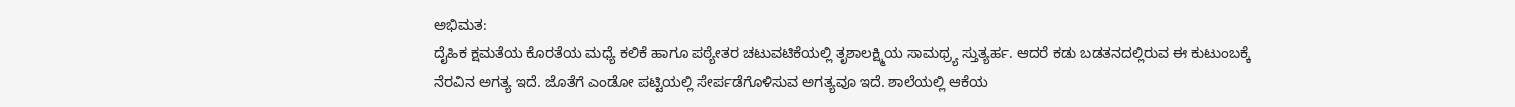ಅಭಿಮತ:
ದೈಹಿಕ ಕ್ಷಮತೆಯ ಕೊರತೆಯ ಮಧ್ಯೆ ಕಲಿಕೆ ಹಾಗೂ ಪಠ್ಯೇತರ ಚಟುವಟಿಕೆಯಲ್ಲಿ ತೃಶಾಲಕ್ಷ್ಮಿಯ ಸಾಮಥ್ರ್ಯ ಸ್ತುತ್ಯರ್ಹ. ಆದರೆ ಕಡು ಬಡತನದಲ್ಲಿರುವ ಈ ಕುಟುಂಬಕ್ಕೆ ನೆರವಿನ ಅಗತ್ಯ ಇದೆ. ಜೊತೆಗೆ ಎಂಡೋ ಪಟ್ಟಿಯಲ್ಲಿ ಸೇರ್ಪಡೆಗೊಳಿಸುವ ಅಗತ್ಯವೂ ಇದೆ. ಶಾಲೆಯಲ್ಲಿ ಆಕೆಯ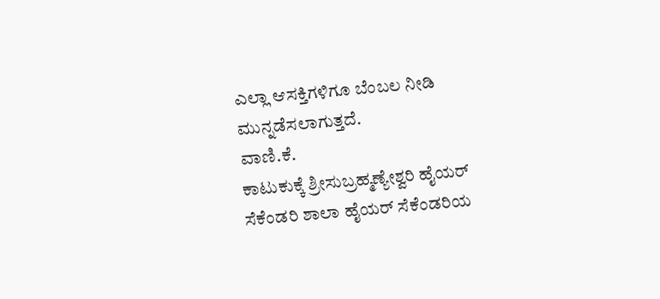ಎಲ್ಲಾ ಆಸಕ್ತಿಗಳಿಗೂ ಬೆಂಬಲ ನೀಡಿ ಮುನ್ನಡೆಸಲಾಗುತ್ತದೆ.
ವಾಣಿ.ಕೆ.
ಕಾಟುಕುಕ್ಕೆ ಶ್ರೀಸುಬ್ರಹ್ಮಣ್ಯೇಶ್ವರಿ ಹೈಯರ್ ಸೆಕೆಂಡರಿ ಶಾಲಾ ಹೈಯರ್ ಸೆಕೆಂಡರಿಯ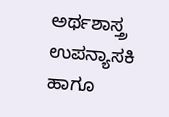ಅರ್ಥಶಾಸ್ತ್ರ ಉಪನ್ಯಾಸಕಿ ಹಾಗೂ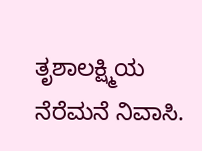ತೃಶಾಲಕ್ಷ್ಮಿಯ ನೆರೆಮನೆ ನಿವಾಸಿ.